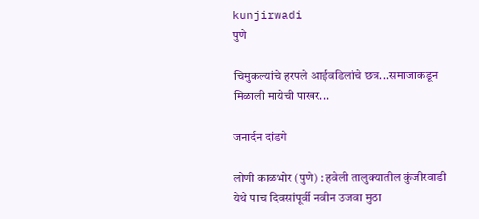kunjirwadi
पुणे

चिमुकल्यांचे हरपले आईवडिलांचे छत्र...समाजाकडून मिळाली मायेची पाखर...

जनार्दन दांडगे

लोणी काळभोर (पुणे) : हवेली तालुक्‍यातील कुंजीरवाडी येथे पाच दिवसांपूर्वी नवीन उजवा मुठा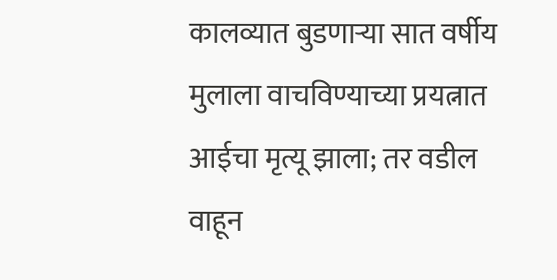कालव्यात बुडणाऱ्या सात वर्षीय मुलाला वाचविण्याच्या प्रयत्नात आईचा मृत्यू झाला; तर वडील वाहून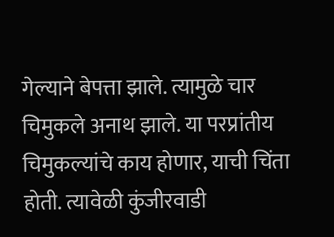गेल्याने बेपत्ता झाले. त्यामुळे चार चिमुकले अनाथ झाले. या परप्रांतीय चिमुकल्यांचे काय होणार, याची चिंता होती. त्यावेळी कुंजीरवाडी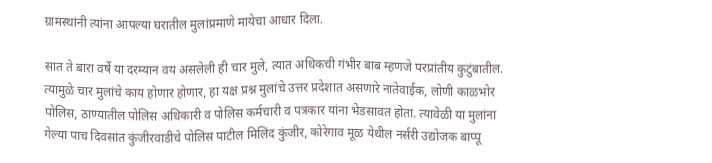ग्रामस्थांनी त्यांना आपल्या घरातील मुलांप्रमाणे मायेचा आधार दिला.

सात ते बारा वर्षे या दरम्यान वय असलेली ही चार मुले, त्यात अधिकची गंभीर बाब म्हणजे परप्रांतीय कुटुंबातील. त्यामुळे चार मुलांचे काय होणार होणार, हा यक्ष प्रश्न मुलांचे उत्तर प्रदेशात असणारे नातेवाईक, लोणी काळभोर पोलिस, ठाण्यातील पोलिस अधिकारी व पोलिस कर्मचारी व पत्रकार यांना भेडसावत होता. त्यावेळी या मुलांना गेल्या पाच दिवसांत कुंजीरवाडीचे पोलिस पाटील मिलिंद कुंजीर, कोरेगाव मूळ येथील नर्सरी उद्योजक बाप्पू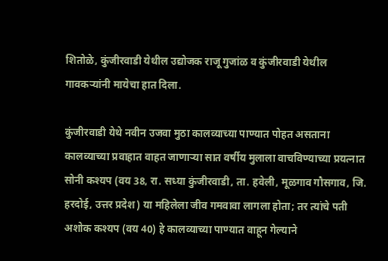शितोळे, कुंजीरवाडी येथील उद्योजक राजू गुजांळ व कुंजीरवाडी येथील गावकऱ्यांनी मायेचा हात दिला.

कुंजीरवाडी येथे नवीन उजवा मुठा कालव्याच्या पाण्यात पोहत असताना कालव्याच्या प्रवाहात वाहत जाणाऱ्या सात वर्षीय मुलाला वाचविण्याच्या प्रयत्नात सोनी कश्‍यप (वय 38, रा. सध्या कुंजीरवाडी, ता. हवेली, मूळगाव गौसगाव, जि. हरदोई, उत्तर प्रदेश) या महिलेला जीव गमवावा लागला होता; तर त्यांचे पती अशोक कश्‍यप (वय 40) हे कालव्याच्या पाण्यात वाहून गेल्याने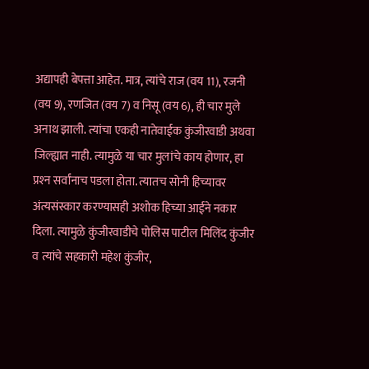अद्यापही बेपत्ता आहेत. मात्र, त्यांचे राज (वय 11), रजनी (वय 9), रणजित (वय 7) व निसू (वय 6), ही चार मुले अनाथ झाली. त्यांचा एकही नातेवाईक कुंजीरवाडी अथवा जिल्ह्यात नाही. त्यामुळे या चार मुलांचे काय होणार, हा प्रश्‍न सर्वांनाच पडला होता. त्यातच सोनी हिच्यावर अंत्यसंस्कार करण्यासही अशोक हिच्या आईने नकार दिला. त्यामुळे कुंजीरवाडीचे पोलिस पाटील मिलिंद कुंजीर व त्यांचे सहकारी महेश कुंजीर,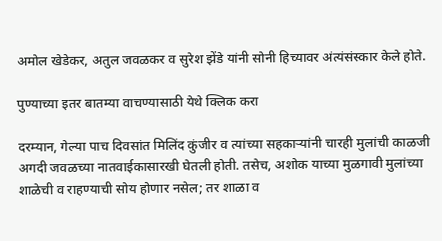अमोल खेडेकर, अतुल जवळकर व सुरेश झेंडे यांनी सोनी हिच्यावर अंत्यंसंस्कार केले होते.

पुण्याच्या इतर बातम्या वाचण्यासाठी येथे क्लिक करा

दरम्यान, गेल्या पाच दिवसांत मिलिंद कुंजीर व त्यांच्या सहकाऱ्यांनी चारही मुलांची काळजी अगदी जवळच्या नातवाईकासारखी घेतली होती. तसेच, अशोक याच्या मुळगावी मुलांच्या शाळेची व राहण्याची सोय होणार नसेल; तर शाळा व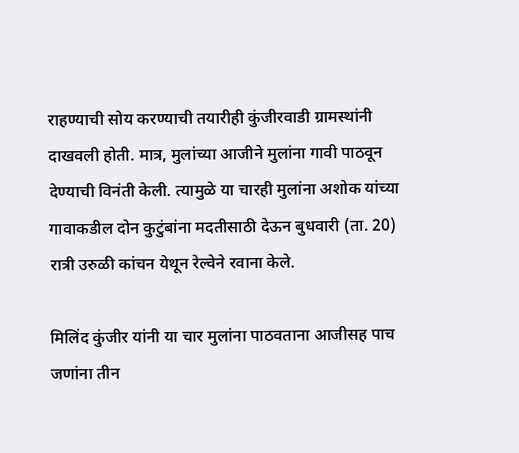राहण्याची सोय करण्याची तयारीही कुंजीरवाडी ग्रामस्थांनी दाखवली होती. मात्र, मुलांच्या आजीने मुलांना गावी पाठवून देण्याची विनंती केली. त्यामुळे या चारही मुलांना अशोक यांच्या गावाकडील दोन कुटुंबांना मदतीसाठी देऊन बुधवारी (ता. 20) रात्री उरुळी कांचन येथून रेल्वेने रवाना केले.

मिलिंद कुंजीर यांनी या चार मुलांना पाठवताना आजीसह पाच जणांना तीन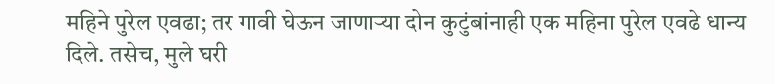महिने पुरेल एवढा; तर गावी घेऊन जाणाऱ्या दोन कुटुंबांनाही एक महिना पुरेल एवढे धान्य दिले. तसेच, मुले घरी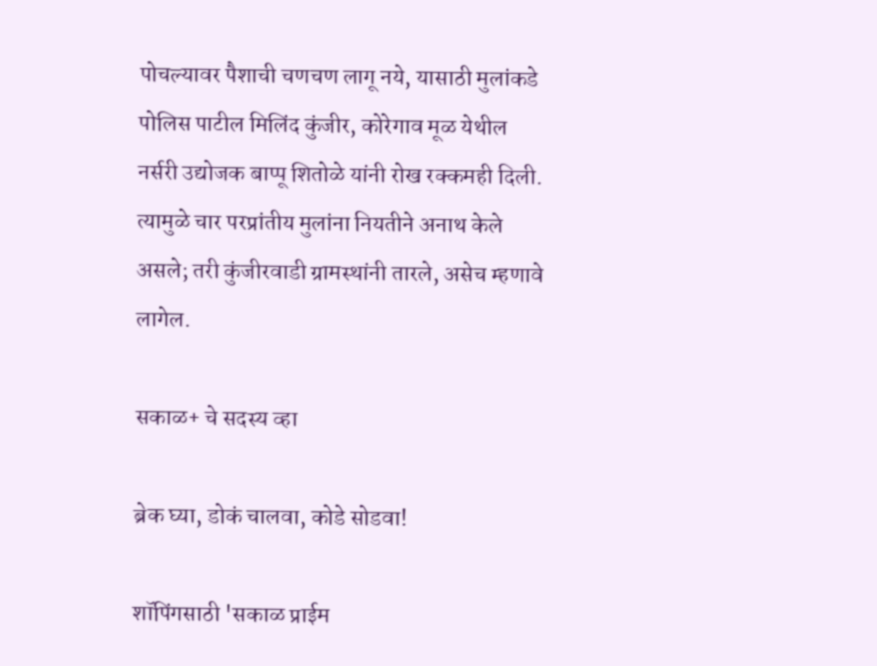पोचल्यावर पैशाची चणचण लागू नये, यासाठी मुलांकडे पोलिस पाटील मिलिंद कुंजीर, कोरेगाव मूळ येथील नर्सरी उद्योजक बाप्पू शितोळे यांनी रोख रक्कमही दिली. त्यामुळे चार परप्रांतीय मुलांना नियतीने अनाथ केले असले; तरी कुंजीरवाडी ग्रामस्थांनी तारले, असेच म्हणावे लागेल.

सकाळ+ चे सदस्य व्हा

ब्रेक घ्या, डोकं चालवा, कोडे सोडवा!

शॉपिंगसाठी 'सकाळ प्राईम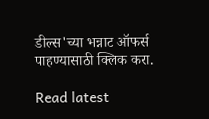डील्स'च्या भन्नाट ऑफर्स पाहण्यासाठी क्लिक करा.

Read latest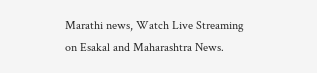Marathi news, Watch Live Streaming on Esakal and Maharashtra News.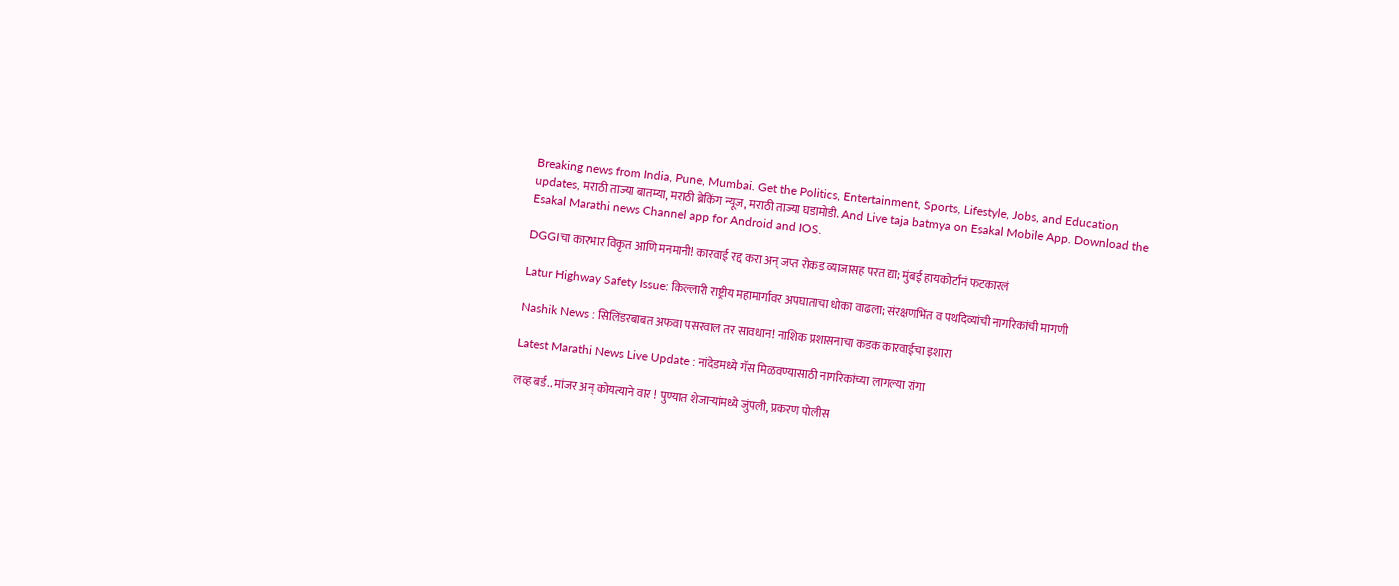Breaking news from India, Pune, Mumbai. Get the Politics, Entertainment, Sports, Lifestyle, Jobs, and Education updates, मराठी ताज्या बातम्या, मराठी ब्रेकिंग न्यूज, मराठी ताज्या घडामोडी. And Live taja batmya on Esakal Mobile App. Download the Esakal Marathi news Channel app for Android and IOS.

DGGIचा कारभार विकृत आणि मनमानी! कारवाई रद्द करा अन् जप्त रोकड व्याजासह परत द्या; मुंबई हायकोर्टानं फटकारलं

Latur Highway Safety Issue: किल्लारी राष्ट्रीय महामार्गावर अपघाताचा धोका वाढला; संरक्षणभिंत व पथदिव्यांची नागरिकांची मागणी

Nashik News : सिलिंडरबाबत अफवा पसरवाल तर सावधान! नाशिक प्रशासनाचा कडक कारवाईचा इशारा

Latest Marathi News Live Update : नांदेडमध्ये गॅस मिळवण्यासाठी नागरिकांच्या लागल्या रांगा

लव्ह बर्ड.. मांजर अन् कोयत्याने वार ! पुण्यात शेजाऱ्यांमध्ये जुंपली, प्रकरण पोलीस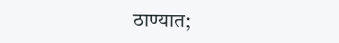ठाण्यात;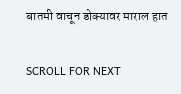बातमी वाचून डोक्यावर माराल हात

SCROLL FOR NEXT